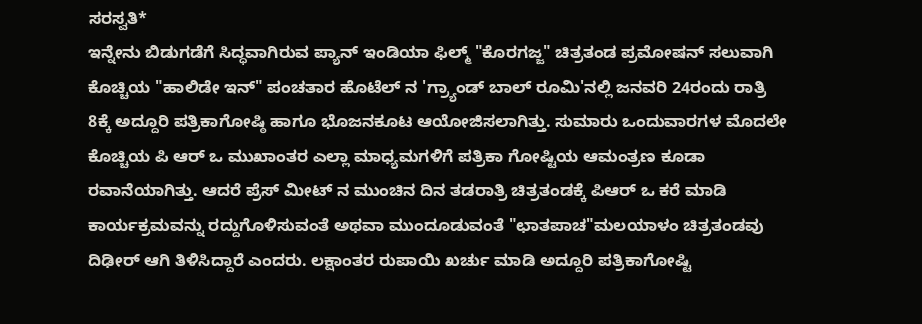ಸರಸ್ವತಿ*
ಇನ್ನೇನು ಬಿಡುಗಡೆಗೆ ಸಿದ್ಧವಾಗಿರುವ ಪ್ಯಾನ್ ಇಂಡಿಯಾ ಫಿಲ್ಮ್ "ಕೊರಗಜ್ಜ" ಚಿತ್ರತಂಡ ಪ್ರಮೋಷನ್ ಸಲುವಾಗಿ ಕೊಚ್ಚಿಯ "ಹಾಲಿಡೇ ಇನ್" ಪಂಚತಾರ ಹೊಟೆಲ್ ನ 'ಗ್ರ್ಯಾಂಡ್ ಬಾಲ್ ರೂಮಿ'ನಲ್ಲಿ ಜನವರಿ 24ರಂದು ರಾತ್ರಿ 8ಕ್ಕೆ ಅದ್ದೂರಿ ಪತ್ರಿಕಾಗೋಷ್ಠಿ ಹಾಗೂ ಭೊಜನಕೂಟ ಆಯೋಜಿಸಲಾಗಿತ್ತು. ಸುಮಾರು ಒಂದುವಾರಗಳ ಮೊದಲೇ ಕೊಚ್ಚಿಯ ಪಿ ಆರ್ ಒ ಮುಖಾಂತರ ಎಲ್ಲಾ ಮಾಧ್ಯಮಗಳಿಗೆ ಪತ್ರಿಕಾ ಗೋಷ್ಟಿಯ ಆಮಂತ್ರಣ ಕೂಡಾ ರವಾನೆಯಾಗಿತ್ತು. ಆದರೆ ಪ್ರೆಸ್ ಮೀಟ್ ನ ಮುಂಚಿನ ದಿನ ತಡರಾತ್ರಿ ಚಿತ್ರತಂಡಕ್ಕೆ ಪಿಆರ್ ಒ ಕರೆ ಮಾಡಿ ಕಾರ್ಯಕ್ರಮವನ್ನು ರದ್ದುಗೊಳಿಸುವಂತೆ ಅಥವಾ ಮುಂದೂಡುವಂತೆ "ಛಾತಪಾಚ"ಮಲಯಾಳಂ ಚಿತ್ರತಂಡವು ದಿಢೀರ್ ಆಗಿ ತಿಳಿಸಿದ್ದಾರೆ ಎಂದರು. ಲಕ್ಷಾಂತರ ರುಪಾಯಿ ಖರ್ಚು ಮಾಡಿ ಅದ್ದೂರಿ ಪತ್ರಿಕಾಗೋಷ್ಟಿ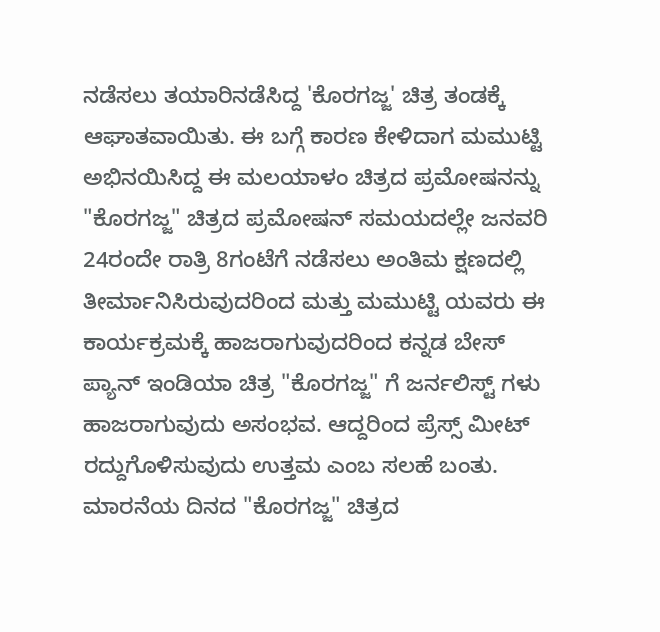ನಡೆಸಲು ತಯಾರಿನಡೆಸಿದ್ದ 'ಕೊರಗಜ್ಜ' ಚಿತ್ರ ತಂಡಕ್ಕೆ ಆಘಾತವಾಯಿತು. ಈ ಬಗ್ಗೆ ಕಾರಣ ಕೇಳಿದಾಗ ಮಮುಟ್ಟಿ ಅಭಿನಯಿಸಿದ್ದ ಈ ಮಲಯಾಳಂ ಚಿತ್ರದ ಪ್ರಮೋಷನನ್ನು "ಕೊರಗಜ್ಜ" ಚಿತ್ರದ ಪ್ರಮೋಷನ್ ಸಮಯದಲ್ಲೇ ಜನವರಿ 24ರಂದೇ ರಾತ್ರಿ 8ಗಂಟೆಗೆ ನಡೆಸಲು ಅಂತಿಮ ಕ್ಷಣದಲ್ಲಿ ತೀರ್ಮಾನಿಸಿರುವುದರಿಂದ ಮತ್ತು ಮಮುಟ್ಟಿ ಯವರು ಈ ಕಾರ್ಯಕ್ರಮಕ್ಕೆ ಹಾಜರಾಗುವುದರಿಂದ ಕನ್ನಡ ಬೇಸ್ ಪ್ಯಾನ್ ಇಂಡಿಯಾ ಚಿತ್ರ "ಕೊರಗಜ್ಜ" ಗೆ ಜರ್ನಲಿಸ್ಟ್ ಗಳು ಹಾಜರಾಗುವುದು ಅಸಂಭವ. ಆದ್ದರಿಂದ ಪ್ರೆಸ್ಸ್ ಮೀಟ್ ರದ್ದುಗೊಳಿಸುವುದು ಉತ್ತಮ ಎಂಬ ಸಲಹೆ ಬಂತು. ಮಾರನೆಯ ದಿನದ "ಕೊರಗಜ್ಜ" ಚಿತ್ರದ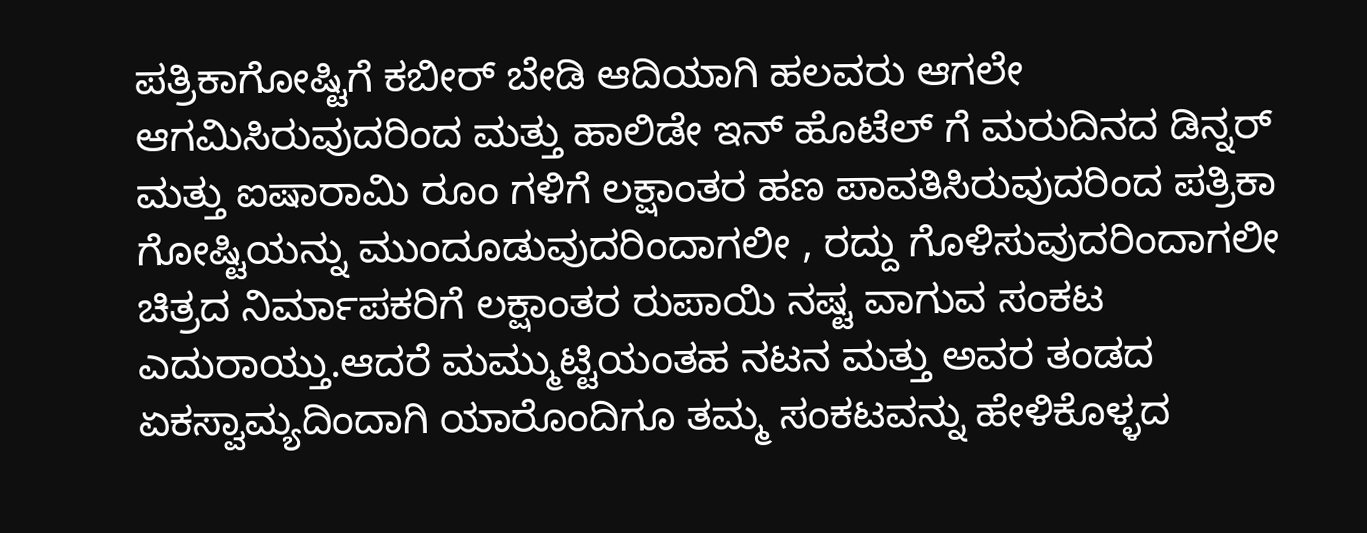ಪತ್ರಿಕಾಗೋಷ್ಟಿಗೆ ಕಬೀರ್ ಬೇಡಿ ಆದಿಯಾಗಿ ಹಲವರು ಆಗಲೇ ಆಗಮಿಸಿರುವುದರಿಂದ ಮತ್ತು ಹಾಲಿಡೇ ಇನ್ ಹೊಟೆಲ್ ಗೆ ಮರುದಿನದ ಡಿನ್ನರ್ ಮತ್ತು ಐಷಾರಾಮಿ ರೂಂ ಗಳಿಗೆ ಲಕ್ಷಾಂತರ ಹಣ ಪಾವತಿಸಿರುವುದರಿಂದ ಪತ್ರಿಕಾ ಗೋಷ್ಟಿಯನ್ನು ಮುಂದೂಡುವುದರಿಂದಾಗಲೀ , ರದ್ದು ಗೊಳಿಸುವುದರಿಂದಾಗಲೀ ಚಿತ್ರದ ನಿರ್ಮಾಪಕರಿಗೆ ಲಕ್ಷಾಂತರ ರುಪಾಯಿ ನಷ್ಟ ವಾಗುವ ಸಂಕಟ ಎದುರಾಯ್ತು.ಆದರೆ ಮಮ್ಮುಟ್ಟಿಯಂತಹ ನಟನ ಮತ್ತು ಅವರ ತಂಡದ ಏಕಸ್ವಾಮ್ಯದಿಂದಾಗಿ ಯಾರೊಂದಿಗೂ ತಮ್ಮ ಸಂಕಟವನ್ನು ಹೇಳಿಕೊಳ್ಳದ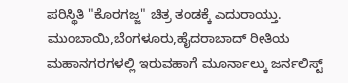ಪರಿಸ್ಥಿತಿ "ಕೊರಗಜ್ಜ" ಚಿತ್ರ ತಂಡಕ್ಕೆ ಎದುರಾಯ್ತು.
ಮುಂಬಾಯಿ,ಬೆಂಗಳೂರು,ಹೈದರಾಬಾದ್ ರೀತಿಯ ಮಹಾನಗರಗಳಲ್ಲಿ ಇರುವಹಾಗೆ ಮೂರ್ನಾಲ್ಕು ಜರ್ನಲಿಸ್ಟ್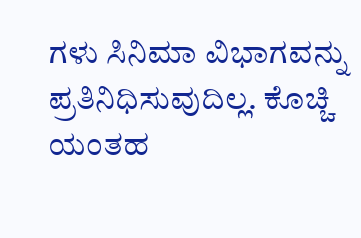ಗಳು ಸಿನಿಮಾ ವಿಭಾಗವನ್ನು ಪ್ರತಿನಿಧಿಸುವುದಿಲ್ಲ. ಕೊಚ್ಚಿ ಯಂತಹ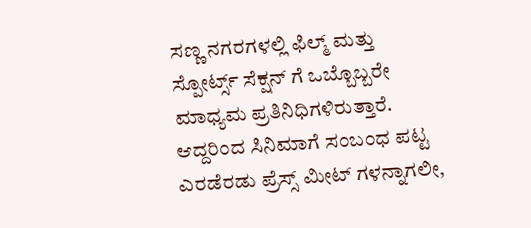ಸಣ್ಣ ನಗರಗಳಲ್ಲಿ ಫಿಲ್ಮ್ ಮತ್ತು ಸ್ಪೋರ್ಟ್ಸ್ ಸೆಕ್ಷನ್ ಗೆ ಒಬ್ಬೊಬ್ಬರೇ ಮಾಧ್ಯಮ ಪ್ರತಿನಿಧಿಗಳಿರುತ್ತಾರೆ. ಆದ್ದರಿಂದ ಸಿನಿಮಾಗೆ ಸಂಬಂಧ ಪಟ್ಟ ಎರಡೆರಡು ಪ್ರೆಸ್ಸ್ ಮೀಟ್ ಗಳನ್ನಾಗಲೀ,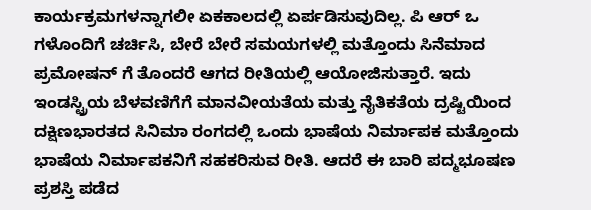ಕಾರ್ಯಕ್ರಮಗಳನ್ನಾಗಲೀ ಏಕಕಾಲದಲ್ಲಿ ಏರ್ಪಡಿಸುವುದಿಲ್ಲ. ಪಿ ಆರ್ ಒ ಗಳೊಂದಿಗೆ ಚರ್ಚಿಸಿ, ಬೇರೆ ಬೇರೆ ಸಮಯಗಳಲ್ಲಿ ಮತ್ತೊಂದು ಸಿನೆಮಾದ ಪ್ರಮೋಷನ್ ಗೆ ತೊಂದರೆ ಆಗದ ರೀತಿಯಲ್ಲಿ ಆಯೋಜಿಸುತ್ತಾರೆ. ಇದು ಇಂಡಸ್ಟ್ರಿಯ ಬೆಳವಣಿಗೆಗೆ ಮಾನವೀಯತೆಯ ಮತ್ತು ನೈತಿಕತೆಯ ದ್ರಷ್ಟಿಯಿಂದ ದಕ್ಷಿಣಭಾರತದ ಸಿನಿಮಾ ರಂಗದಲ್ಲಿ ಒಂದು ಭಾಷೆಯ ನಿರ್ಮಾಪಕ ಮತ್ತೊಂದು ಭಾಷೆಯ ನಿರ್ಮಾಪಕನಿಗೆ ಸಹಕರಿಸುವ ರೀತಿ. ಆದರೆ ಈ ಬಾರಿ ಪದ್ಮಭೂಷಣ ಪ್ರಶಸ್ತಿ ಪಡೆದ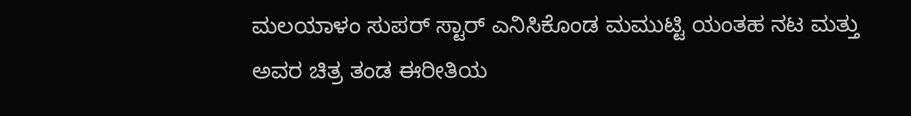ಮಲಯಾಳಂ ಸುಪರ್ ಸ್ಟಾರ್ ಎನಿಸಿಕೊಂಡ ಮಮುಟ್ಟಿ ಯಂತಹ ನಟ ಮತ್ತು ಅವರ ಚಿತ್ರ ತಂಡ ಈರೀತಿಯ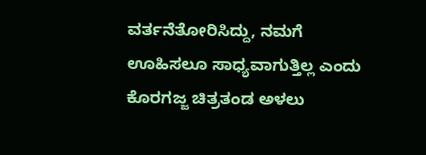ವರ್ತನೆತೋರಿಸಿದ್ದು, ನಮಗೆ ಊಹಿಸಲೂ ಸಾಧ್ಯವಾಗುತ್ತಿಲ್ಲ ಎಂದು ಕೊರಗಜ್ಜ ಚಿತ್ರತಂಡ ಅಳಲು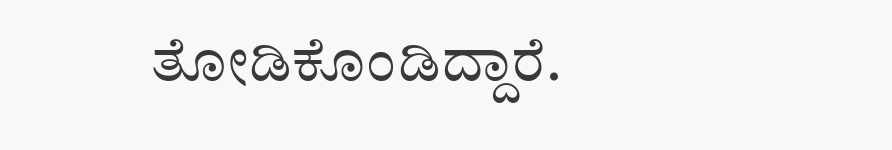ತೋಡಿಕೊಂಡಿದ್ದಾರೆ.